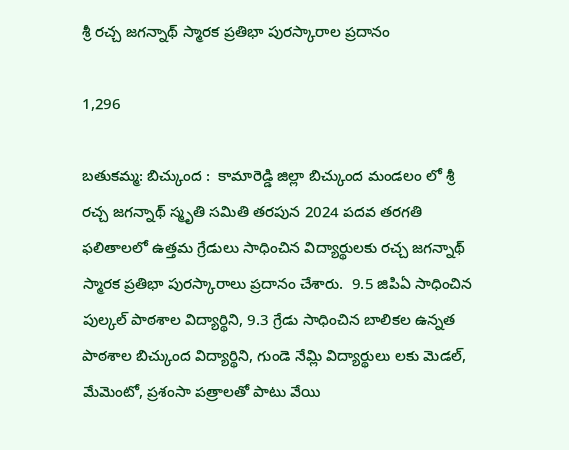శ్రీ రచ్చ జగన్నాథ్ స్మారక ప్రతిభా పురస్కారాల ప్రదానం

1,296

బతుకమ్మ: బిచ్కుంద :  కామారెడ్డి జిల్లా బిచ్కుంద మండలం లో శ్రీ రచ్చ జగన్నాథ్ స్మృతి సమితి తరపున 2024 పదవ తరగతి ఫలితాలలో ఉత్తమ గ్రేడులు సాధించిన విద్యార్థులకు రచ్చ జగన్నాథ్ స్మారక ప్రతిభా పురస్కారాలు ప్రదానం చేశారు.  9.5 జిపిఏ సాధించిన పుల్కల్ పాఠశాల విద్యార్థిని, 9.3 గ్రేడు సాధించిన బాలికల ఉన్నత పాఠశాల బిచ్కుంద విద్యార్థిని, గుండె నేమ్లి విద్యార్థులు లకు మెడల్, మేమెంటో, ప్రశంసా పత్రాలతో పాటు వేయి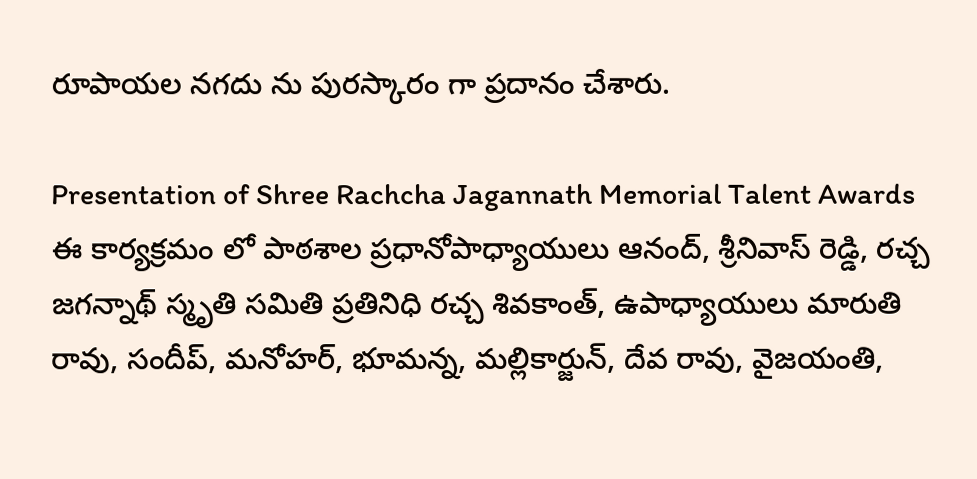రూపాయల నగదు ను పురస్కారం గా ప్రదానం చేశారు.

Presentation of Shree Rachcha Jagannath Memorial Talent Awards
ఈ కార్యక్రమం లో పాఠశాల ప్రధానోపాధ్యాయులు ఆనంద్, శ్రీనివాస్ రెడ్డి, రచ్చ జగన్నాథ్ స్మృతి సమితి ప్రతినిధి రచ్చ శివకాంత్, ఉపాధ్యాయులు మారుతి రావు, సందీప్, మనోహర్, భూమన్న, మల్లికార్జున్, దేవ రావు, వైజయంతి,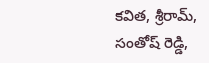కవిత, శ్రీరామ్, సంతోష్ రెడ్డి,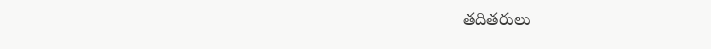తదితరులు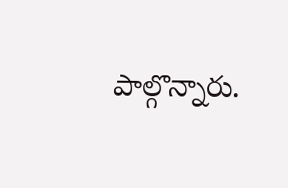పాల్గొన్నారు.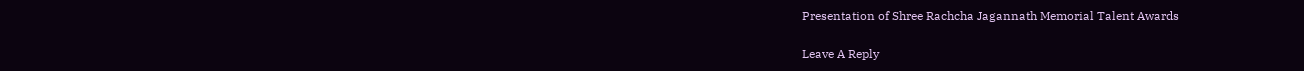Presentation of Shree Rachcha Jagannath Memorial Talent Awards

Leave A Reply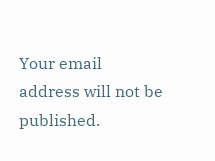Your email address will not be published.